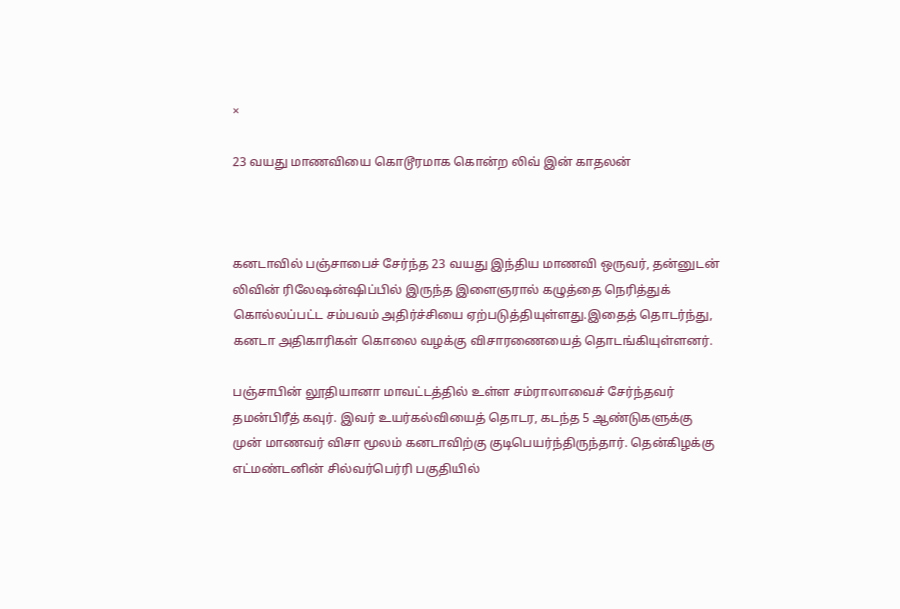×

23 வயது மாணவியை கொடூரமாக கொன்ற லிவ் இன் காதலன்



கனடாவில் பஞ்சாபைச் சேர்ந்த 23 வயது இந்திய மாணவி ஒருவர், தன்னுடன் லிவின் ரிலேஷன்ஷிப்பில் இருந்த இளைஞரால் கழுத்தை நெரித்துக் கொல்லப்பட்ட சம்பவம் அதிர்ச்சியை ஏற்படுத்தியுள்ளது.இதைத் தொடர்ந்து, கனடா அதிகாரிகள் கொலை வழக்கு விசாரணையைத் தொடங்கியுள்ளனர்.

பஞ்சாபின் லூதியானா மாவட்டத்தில் உள்ள சம்ராலாவைச் சேர்ந்தவர் தமன்பிரீத் கவுர். இவர் உயர்கல்வியைத் தொடர, கடந்த 5 ஆண்டுகளுக்கு முன் மாணவர் விசா மூலம் கனடாவிற்கு குடிபெயர்ந்திருந்தார். தென்கிழக்கு எட்மண்டனின் சில்வர்பெர்ரி பகுதியில்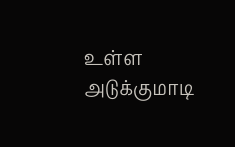உள்ள அடுக்குமாடி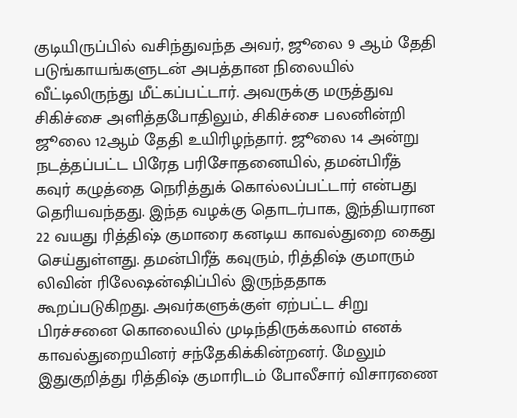குடியிருப்பில் வசிந்துவந்த அவர், ஜூலை 9 ஆம் தேதி படுங்காயங்களுடன் அபத்தான நிலையில் வீட்டிலிருந்து மீட்கப்பட்டார். அவருக்கு மருத்துவ சிகிச்சை அளித்தபோதிலும், சிகிச்சை பலனின்றி ஜூலை 12ஆம் தேதி உயிரிழந்தார். ஜூலை 14 அன்று நடத்தப்பட்ட பிரேத பரிசோதனையில், தமன்பிரீத் கவுர் கழுத்தை நெரித்துக் கொல்லப்பட்டார் என்பது தெரியவந்தது. இந்த வழக்கு தொடர்பாக, இந்தியரான 22 வயது ரித்திஷ் குமாரை கனடிய காவல்துறை கைது செய்துள்ளது. தமன்பிரீத் கவுரும், ரித்திஷ் குமாரும் லிவின் ரிலேஷன்ஷிப்பில் இருந்ததாக கூறப்படுகிறது. அவர்களுக்குள் ஏற்பட்ட சிறு பிரச்சனை கொலையில் முடிந்திருக்கலாம் எனக் காவல்துறையினர் சந்தேகிக்கின்றனர். மேலும் இதுகுறித்து ரித்திஷ் குமாரிடம் போலீசார் விசாரணை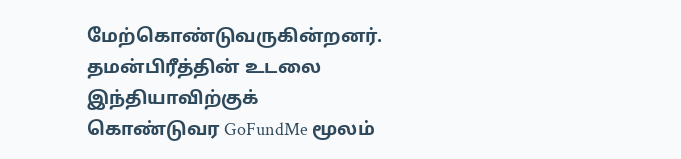மேற்கொண்டுவருகின்றனர். தமன்பிரீத்தின் உடலை இந்தியாவிற்குக் கொண்டுவர GoFundMe மூலம்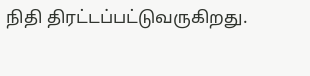நிதி திரட்டப்பட்டுவருகிறது.